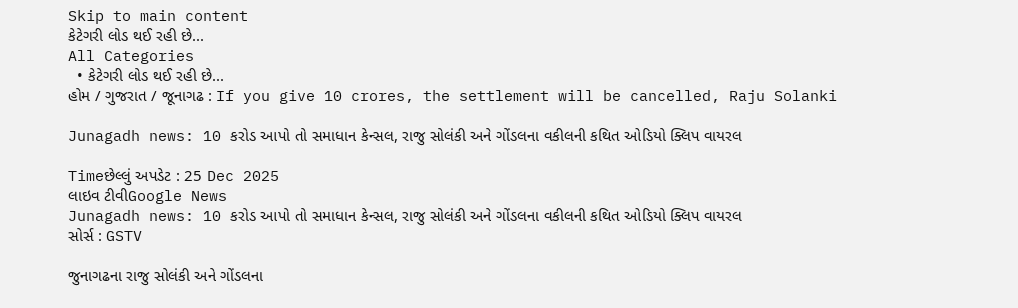Skip to main content
કેટેગરી લોડ થઈ રહી છે...
All Categories
  • કેટેગરી લોડ થઈ રહી છે...
હોમ / ગુજરાત / જૂનાગઢ : If you give 10 crores, the settlement will be cancelled, Raju Solanki

Junagadh news: 10 કરોડ આપો તો સમાધાન કેન્સલ, રાજુ સોલંકી અને ગોંડલના વકીલની કથિત ઓડિયો ક્લિપ વાયરલ

Timeછેલ્લું અપડેટ : 25 Dec 2025
લાઇવ ટીવીGoogle News
Junagadh news: 10 કરોડ આપો તો સમાધાન કેન્સલ, રાજુ સોલંકી અને ગોંડલના વકીલની કથિત ઓડિયો ક્લિપ વાયરલ
સોર્સ : GSTV

જુનાગઢના રાજુ સોલંકી અને ગોંડલના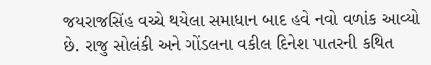જયરાજસિંહ વચ્ચે થયેલા સમાધાન બાદ હવે નવો વળાંક આવ્યો છે. રાજુ સોલંકી અને ગોંડલના વકીલ દિનેશ પાતરની કથિત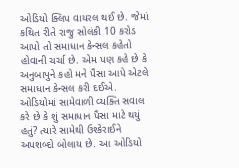ઓડિયો ક્લિપ વાયરલ થઈ છે. જેમાં કથિત રીતે રાજુ સોલંકી 10 કરોડ આપો તો સમાધાન કેન્સલ કહેતો હોવાની ચર્ચા છે. એમ પણ કહે છે કે અનુબાપુને કહો મને પૈસા આપે એટલે સમાધાન કેન્સલ કરી દઈએ. ઓડિયોમાં સામેવાળી વ્યક્તિ સવાલ કરે છે કે શું સમાધાન પૈસા માટે થયું હતું? ત્યારે સામેથી ઉશ્કેરાઈને અપશબ્દો બોલાય છે. આ ઓડિયો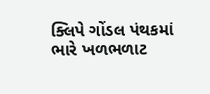ક્લિપે ગોંડલ પંથકમાં ભારે ખળભળાટ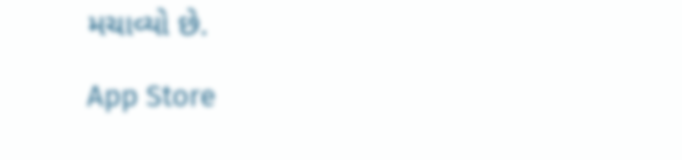મચાવ્યો છે.

App Store